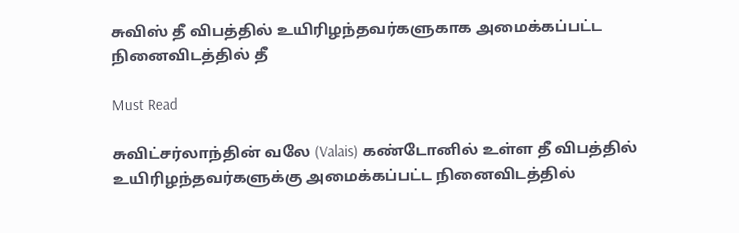சுவிஸ் தீ விபத்தில் உயிரிழந்தவர்களுகாக அமைக்கப்பட்ட நினைவிடத்தில் தீ

Must Read

சுவிட்சர்லாந்தின் வலே (Valais) கண்டோனில் உள்ள தீ விபத்தில் உயிரிழந்தவர்களுக்கு அமைக்கப்பட்ட நினைவிடத்தில்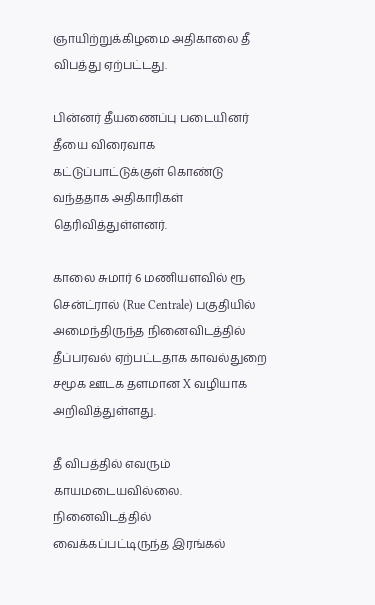ஞாயிற்றுக்கிழமை அதிகாலை தீ விபத்து ஏற்பட்டது.

பின்னர் தீயணைப்பு படையினர் தீயை விரைவாக கட்டுப்பாட்டுக்குள் கொண்டு வந்ததாக அதிகாரிகள் தெரிவித்துள்ளனர்.

காலை சுமார் 6 மணியளவில் ரூ சென்ட்ரால் (Rue Centrale) பகுதியில் அமைந்திருந்த நினைவிடத்தில் தீப்பரவல் ஏற்பட்டதாக காவல்துறை சமூக ஊடக தளமான X வழியாக அறிவித்துள்ளது.

தீ விபத்தில் எவரும் காயமடையவில்லை. நினைவிடத்தில் வைக்கப்பட்டிருந்த இரங்கல்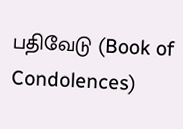பதிவேடு (Book of Condolences)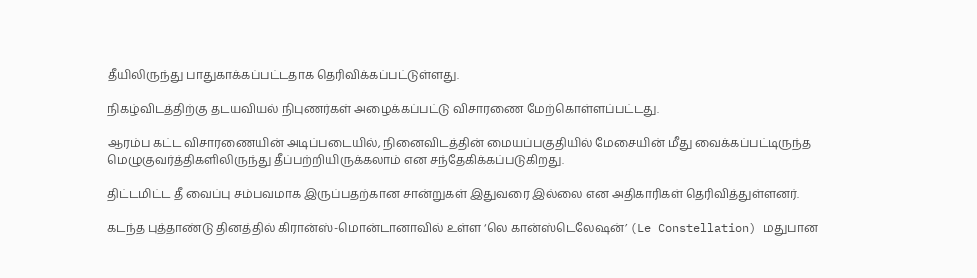தீயிலிருந்து பாதுகாக்கப்பட்டதாக தெரிவிக்கப்பட்டுள்ளது.

நிகழ்விடத்திற்கு தடயவியல் நிபுணர்கள் அழைக்கப்பட்டு விசாரணை மேற்கொள்ளப்பட்டது.

ஆரம்ப கட்ட விசாரணையின் அடிப்படையில், நினைவிடத்தின் மையப்பகுதியில் மேசையின் மீது வைக்கப்பட்டிருந்த மெழுகுவர்த்திகளிலிருந்து தீப்பற்றியிருக்கலாம் என சந்தேகிக்கப்படுகிறது.

திட்டமிட்ட தீ வைப்பு சம்பவமாக இருப்பதற்கான சான்றுகள் இதுவரை இல்லை என அதிகாரிகள் தெரிவித்துள்ளனர்.

கடந்த புத்தாண்டு தினத்தில் கிரான்ஸ்-மொன்டானாவில் உள்ள ‘லெ கான்ஸ்டெலேஷன்’ (Le Constellation) மதுபான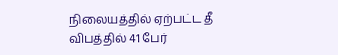நிலையத்தில் ஏற்பட்ட தீ விபத்தில் 41 பேர்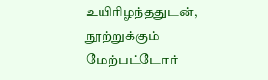உயிரிழந்ததுடன், நூற்றுக்கும் மேற்பட்டோர்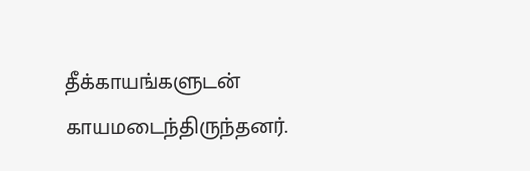தீக்காயங்களுடன் காயமடைந்திருந்தனர்.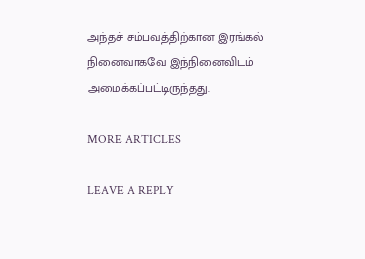அந்தச் சம்பவத்திற்கான இரங்கல் நினைவாகவே இந்நினைவிடம் அமைக்கப்பட்டிருந்தது.

MORE ARTICLES

LEAVE A REPLY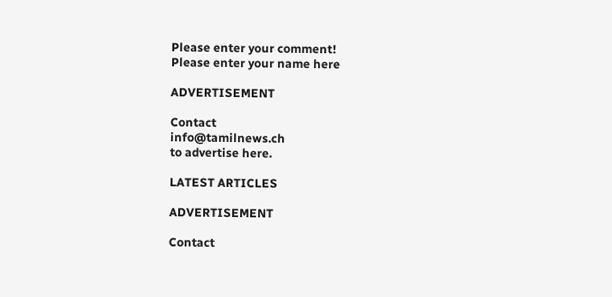Please enter your comment!
Please enter your name here

ADVERTISEMENT

Contact
info@tamilnews.ch
to advertise here.

LATEST ARTICLES

ADVERTISEMENT

Contact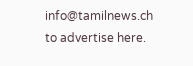info@tamilnews.ch
to advertise here.